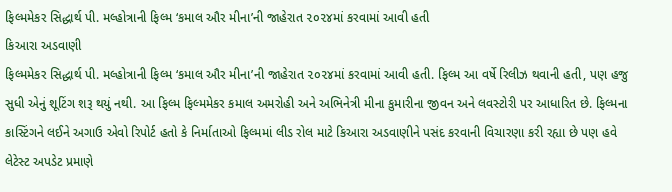ફિલ્મમેકર સિદ્ધાર્થ પી. મલ્હોત્રાની ફિલ્મ ‘કમાલ ઔર મીના’ની જાહેરાત ૨૦૨૪માં કરવામાં આવી હતી
કિઆરા અડવાણી
ફિલ્મમેકર સિદ્ધાર્થ પી. મલ્હોત્રાની ફિલ્મ ‘કમાલ ઔર મીના’ની જાહેરાત ૨૦૨૪માં કરવામાં આવી હતી. ફિલ્મ આ વર્ષે રિલીઝ થવાની હતી, પણ હજુ સુધી એનું શૂટિંગ શરૂ થયું નથી. આ ફિલ્મ ફિલ્મમેકર કમાલ અમરોહી અને અભિનેત્રી મીના કુમારીના જીવન અને લવસ્ટોરી પર આધારિત છે. ફિલ્મના કાસ્ટિંગને લઈને અગાઉ એવો રિપોર્ટ હતો કે નિર્માતાઓ ફિલ્મમાં લીડ રોલ માટે કિઆરા અડવાણીને પસંદ કરવાની વિચારણા કરી રહ્યા છે પણ હવે લેટેસ્ટ અપડેટ પ્રમાણે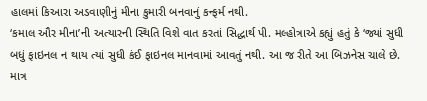હાલમાં કિઆરા અડવાણીનું મીના કુમારી બનવાનું કન્ફર્મ નથી.
‘કમાલ ઔર મીના’ની અત્યારની સ્થિતિ વિશે વાત કરતાં સિદ્ધાર્થ પી. મલ્હોત્રાએ કહ્યું હતું કે ‘જ્યાં સુધી બધું ફાઇનલ ન થાય ત્યાં સુધી કંઈ ફાઇનલ માનવામાં આવતું નથી. આ જ રીતે આ બિઝનેસ ચાલે છે. માત્ર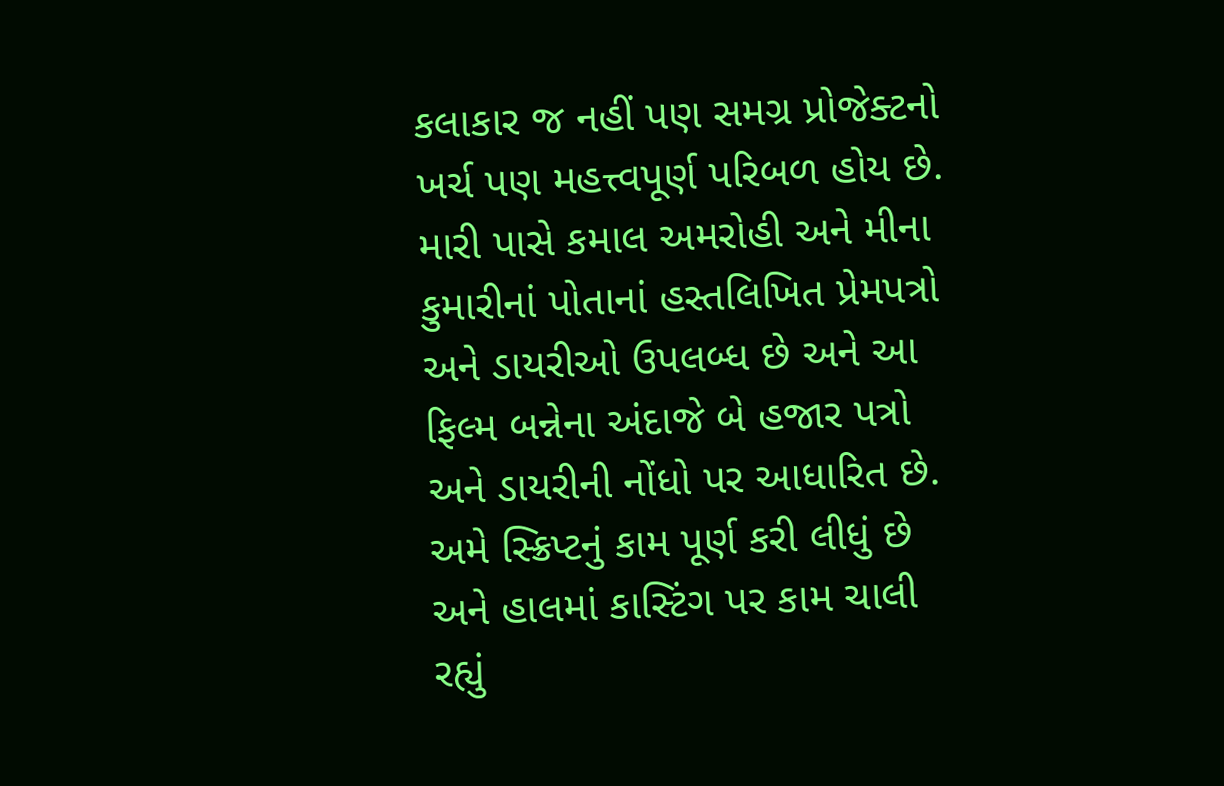કલાકાર જ નહીં પણ સમગ્ર પ્રોજેક્ટનો ખર્ચ પણ મહત્ત્વપૂર્ણ પરિબળ હોય છે. મારી પાસે કમાલ અમરોહી અને મીના કુમારીનાં પોતાનાં હસ્તલિખિત પ્રેમપત્રો અને ડાયરીઓ ઉપલબ્ધ છે અને આ ફિલ્મ બન્નેના અંદાજે બે હજાર પત્રો અને ડાયરીની નોંધો પર આધારિત છે. અમે સ્ક્રિપ્ટનું કામ પૂર્ણ કરી લીધું છે અને હાલમાં કાસ્ટિંગ પર કામ ચાલી રહ્યું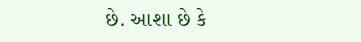છે. આશા છે કે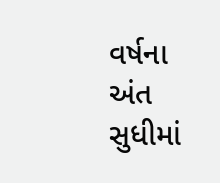વર્ષના અંત સુધીમાં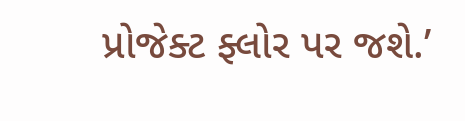પ્રોજેક્ટ ફ્લોર પર જશે.’